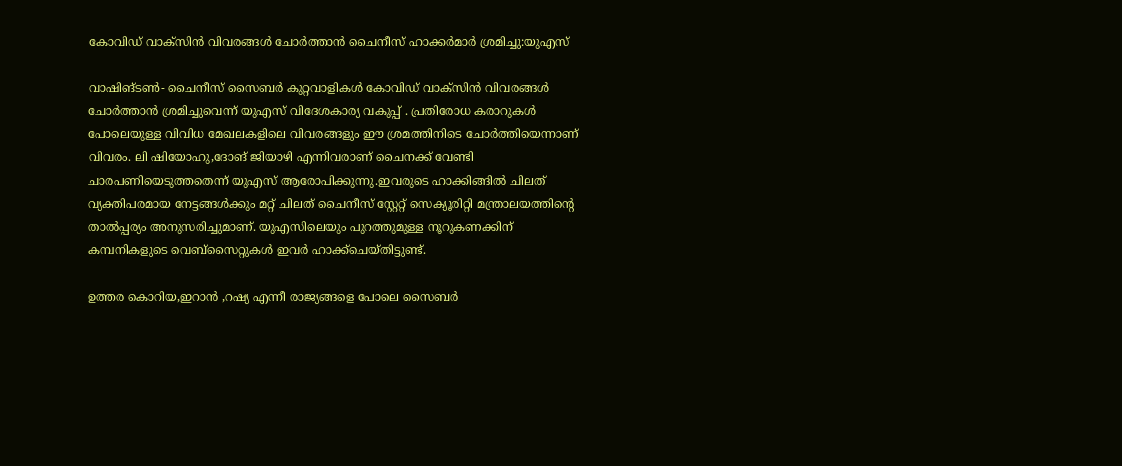കോവിഡ് വാക്‌സിന്‍ വിവരങ്ങള്‍ ചോര്‍ത്താന്‍ ചൈനീസ് ഹാക്കര്‍മാര്‍ ശ്രമിച്ചു:യുഎസ്

വാഷിങ്ടണ്‍- ചൈനീസ് സൈബര്‍ കുറ്റവാളികള്‍ കോവിഡ് വാക്‌സിന്‍ വിവരങ്ങള്‍ ചോര്‍ത്താന്‍ ശ്രമിച്ചുവെന്ന് യുഎസ് വിദേശകാര്യ വകുപ്പ് . പ്രതിരോധ കരാറുകള്‍ പോലെയുള്ള വിവിധ മേഖലകളിലെ വിവരങ്ങളും ഈ ശ്രമത്തിനിടെ ചോര്‍ത്തിയെന്നാണ് വിവരം. ലി ഷിയോഹു,ദോങ് ജിയാഴി എന്നിവരാണ് ചൈനക്ക് വേണ്ടി ചാരപണിയെടുത്തതെന്ന് യുഎസ് ആരോപിക്കുന്നു.ഇവരുടെ ഹാക്കിങ്ങില്‍ ചിലത് വ്യക്തിപരമായ നേട്ടങ്ങള്‍ക്കും മറ്റ് ചിലത് ചൈനീസ് സ്റ്റേറ്റ് സെക്യൂരിറ്റി മന്ത്രാലയത്തിന്റെ താല്‍പ്പര്യം അനുസരിച്ചുമാണ്. യുഎസിലെയും പുറത്തുമുള്ള നൂറുകണക്കിന് കമ്പനികളുടെ വെബ്‌സൈറ്റുകള്‍ ഇവര്‍ ഹാക്ക്‌ചെയ്തിട്ടുണ്ട്.

ഉത്തര കൊറിയ,ഇറാന്‍ ,റഷ്യ എന്നീ രാജ്യങ്ങളെ പോലെ സൈബര്‍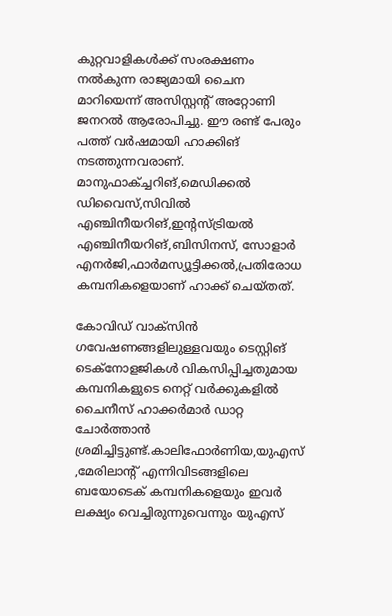കുറ്റവാളികള്‍ക്ക് സംരക്ഷണം നല്‍കുന്ന രാജ്യമായി ചൈന മാറിയെന്ന് അസിസ്റ്റന്റ് അറ്റോണി ജനറല്‍ ആരോപിച്ചു. ഈ രണ്ട് പേരും പത്ത് വര്‍ഷമായി ഹാക്കിങ് നടത്തുന്നവരാണ്. മാനുഫാക്ച്ചറിങ്,മെഡിക്കല്‍ ഡിവൈസ്,സിവില്‍ എഞ്ചിനീയറിങ്,ഇന്റസ്ട്രിയല്‍ എഞ്ചിനീയറിങ്,ബിസിനസ്, സോളാര്‍ എനര്‍ജി,ഫാര്‍മസ്യൂട്ടിക്കല്‍,പ്രതിരോധ കമ്പനികളെയാണ് ഹാക്ക് ചെയ്തത്.

കോവിഡ് വാക്‌സിന്‍ ഗവേഷണങ്ങളിലുള്ളവയും ടെസ്റ്റിങ് ടെക്‌നോളജികള്‍ വികസിപ്പിച്ചതുമായ കമ്പനികളുടെ നെറ്റ് വര്‍ക്കുകളില്‍ ചൈനീസ് ഹാക്കര്‍മാര്‍ ഡാറ്റ ചോര്‍ത്താന്‍ ശ്രമിച്ചിട്ടുണ്ട്.കാലിഫോര്‍ണിയ,യുഎസ് ,മേരിലാന്റ് എന്നിവിടങ്ങളിലെ ബയോടെക് കമ്പനികളെയും ഇവര്‍ ലക്ഷ്യം വെച്ചിരുന്നുവെന്നും യുഎസ്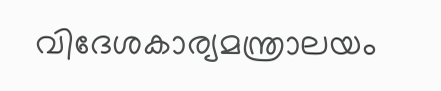വിദേശകാര്യമന്ത്രാലയം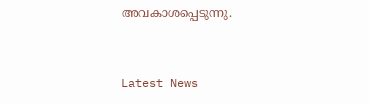അവകാശപ്പെടുന്നു.


Latest News